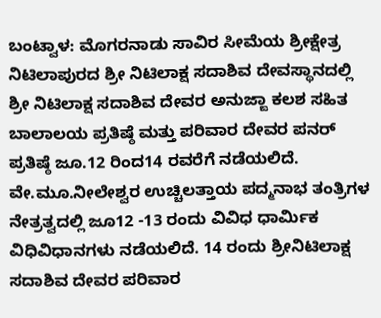ಬಂಟ್ವಾಳ: ಮೊಗರನಾಡು ಸಾವಿರ ಸೀಮೆಯ ಶ್ರೀಕ್ಷೇತ್ರ ನಿಟಿಲಾಪುರದ ಶ್ರೀ ನಿಟಿಲಾಕ್ಷ ಸದಾಶಿವ ದೇವಸ್ಥಾನದಲ್ಲಿ ಶ್ರೀ ನಿಟಿಲಾಕ್ಷ ಸದಾಶಿವ ದೇವರ ಅನುಜ್ಙಾ ಕಲಶ ಸಹಿತ ಬಾಲಾಲಯ ಪ್ರತಿಷ್ಠೆ ಮತ್ತು ಪರಿವಾರ ದೇವರ ಪನರ್ ಪ್ರತಿಷ್ಠೆ ಜೂ.12 ರಿಂದ14 ರವರೆಗೆ ನಡೆಯಲಿದೆ. ವೇ.ಮೂ.ನೀಲೇಶ್ವರ ಉಚ್ಚಿಲತ್ತಾಯ ಪದ್ಮನಾಭ ತಂತ್ರಿಗಳ ನೇತ್ರತ್ವದಲ್ಲಿ ಜೂ12 -13 ರಂದು ವಿವಿಧ ಧಾರ್ಮಿಕ ವಿಧಿವಿಧಾನಗಳು ನಡೆಯಲಿದೆ. 14 ರಂದು ಶ್ರೀನಿಟಿಲಾಕ್ಷ ಸದಾಶಿವ ದೇವರ ಪರಿವಾರ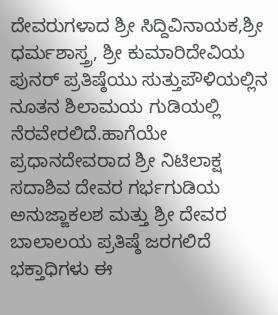ದೇವರುಗಳಾದ ಶ್ರೀ ಸಿದ್ದಿವಿನಾಯಕ,ಶ್ರೀ ಧರ್ಮಶಾಸ್ತ್ರ, ಶ್ರೀ ಕುಮಾರಿದೇವಿಯ ಪುನರ್ ಪ್ರತಿಷ್ಠೆಯು ಸುತ್ತುಪೌಳಿಯಲ್ಲಿನ ನೂತನ ಶಿಲಾಮಯ ಗುಡಿಯಲ್ಲಿ ನೆರವೇರಲಿದೆ.ಹಾಗೆಯೇ ಪ್ರಧಾನದೇವರಾದ ಶ್ರೀ ನಿಟಿಲಾಕ್ಷ ಸದಾಶಿವ ದೇವರ ಗರ್ಭಗುಡಿಯ ಅನುಜ್ಙಾಕಲಶ ಮತ್ತು ಶ್ರೀ ದೇವರ ಬಾಲಾಲಯ ಪ್ರತಿಷ್ಠೆ ಜರಗಲಿದೆ  ಭಕ್ತಾಧಿಗಳು ಈ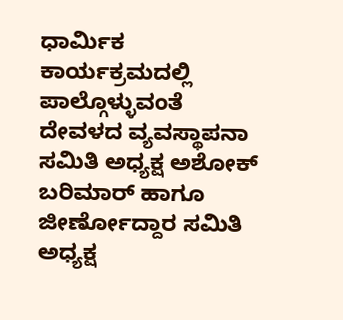ಧಾರ್ಮಿಕ ಕಾರ್ಯಕ್ರಮದಲ್ಲಿ ಪಾಲ್ಗೊಳ್ಳುವಂತೆ       ದೇವಳದ ವ್ಯವಸ್ಥಾಪನಾ ಸಮಿತಿ ಅಧ್ಯಕ್ಷ ಅಶೋಕ್    ಬರಿಮಾರ್ ಹಾಗೂ ಜೀರ್ಣೋದ್ದಾರ ಸಮಿತಿ ಅಧ್ಯಕ್ಷ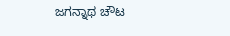ಜಗನ್ನಾಥ ಚೌಟ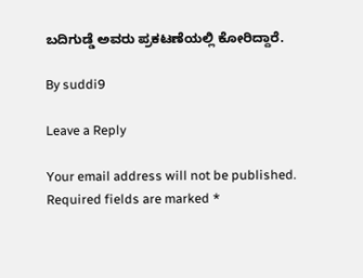ಬದಿಗುಡ್ಡೆ ಅವರು ಪ್ರಕಟಣೆಯಲ್ಲಿ ಕೋರಿದ್ದಾರೆ.

By suddi9

Leave a Reply

Your email address will not be published. Required fields are marked *